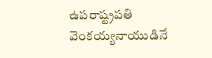ఉపరాష్ట్రపతి వెంకయ్యనాయుడినే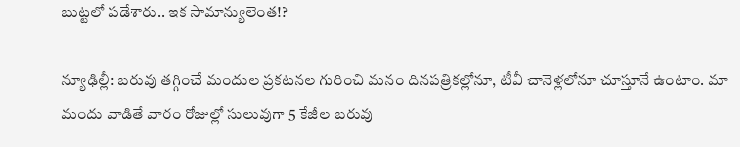బుట్టలో పడేశారు.. ఇక సామాన్యులెంత!?

న్యూఢిల్లీ: బరువు తగ్గించే మందుల ప్రకటనల గురించి మనం దినపత్రికల్లోనూ, టీవీ చానెళ్లలోనూ చూస్తూనే ఉంటాం. మా మందు వాడితే వారం రోజుల్లో సులువుగా 5 కేజీల బరువు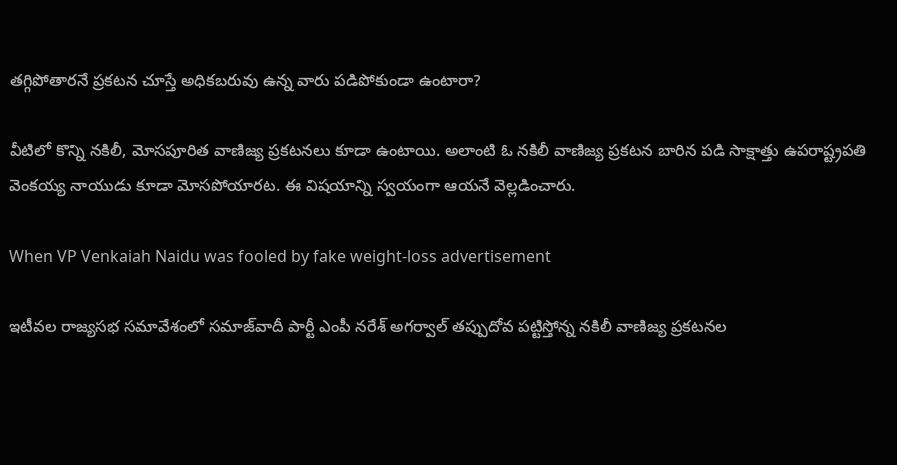తగ్గిపోతారనే ప్రకటన చూస్తే అధికబరువు ఉన్న వారు పడిపోకుండా ఉంటారా?

వీటిలో కొన్ని నకిలీ, మోసపూరిత వాణిజ్య ప్రకటనలు కూడా ఉంటాయి. అలాంటి ఓ నకిలీ వాణిజ్య ప్రకటన బారిన పడి సాక్షాత్తు ఉపరాష్ట్రపతి వెంకయ్య నాయుడు కూడా మోసపోయారట. ఈ విషయాన్ని స్వయంగా ఆయనే వెల్లడించారు.

When VP Venkaiah Naidu was fooled by fake weight-loss advertisement

ఇటీవల రాజ్యసభ సమావేశంలో సమాజ్‌వాదీ పార్టీ ఎంపీ నరేశ్ అగర్వాల్ తప్పుదోవ పట్టిస్తోన్న నకిలీ వాణిజ్య ప్రకటనల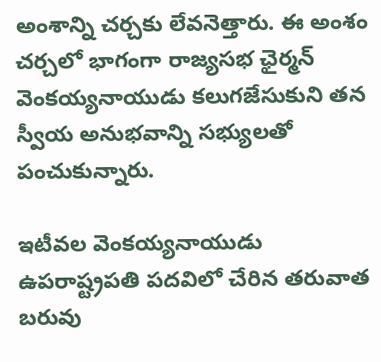అంశాన్ని చర్చకు లేవనెత్తారు. ఈ అంశం చర్చలో భాగంగా రాజ్యసభ ఛైర్మన్ వెంకయ్యనాయుడు కలుగజేసుకుని తన స్వీయ అనుభవాన్ని సభ్యులతో పంచుకున్నారు.

ఇటీవల వెంకయ్యనాయుడు ఉపరాష్ట్రపతి పదవిలో చేరిన తరువాత బరువు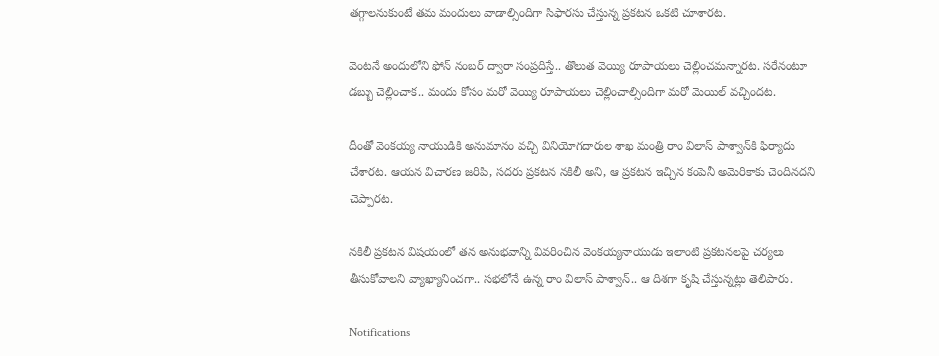తగ్గాలనుకుంటే తమ మందులు వాడాల్సిందిగా సిఫారసు చేస్తున్న ప్రకటన ఒకటి చూశారట.

వెంటనే అందులోని ఫోన్ నంబర్‌ ద్వారా సంప్రదిస్తే.. తొలుత వెయ్యి రూపాయలు చెల్లించమన్నారట. సరేనంటూ డబ్బు చెల్లించాక.. మందు కోసం మరో వెయ్యి రూపాయలు చెల్లించాల్సిందిగా మరో మెయిల్ వచ్చిందట.

దీంతో వెంకయ్య నాయుడికి అనుమానం వచ్చి వినియోగదారుల శాఖ మంత్రి రాం విలాస్ పాశ్వాన్‌కి ఫిర్యాదు చేశారట. ఆయన విచారణ జరిపి, సదరు ప్రకటన నకిలీ అని, ఆ ప్రకటన ఇచ్చిన కంపెనీ అమెరికాకు చెందినదని చెప్పారట.

నకిలీ ప్రకటన విషయంలో తన అనుభవాన్ని వివరించిన వెంకయ్యనాయుడు ఇలాంటి ప్రకటనలపై చర్యలు తీసుకోవాలని వ్యాఖ్యానించగా.. సభలోనే ఉన్న రాం విలాస్ పాశ్వాన్.. ఆ దిశగా కృషి చేస్తున్నట్లు తెలిపారు.

Notifications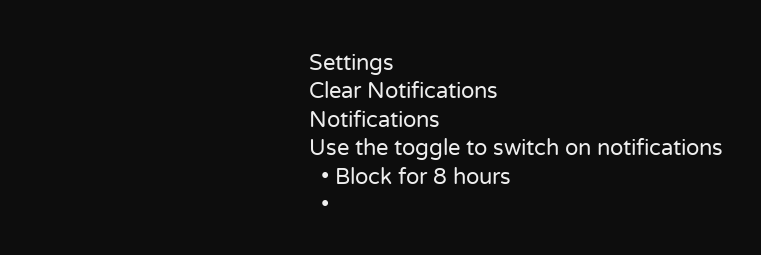Settings
Clear Notifications
Notifications
Use the toggle to switch on notifications
  • Block for 8 hours
  •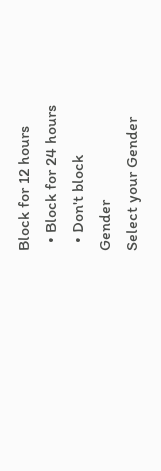Block for 12 hours
  • Block for 24 hours
  • Don't block
Gender
Select your Gender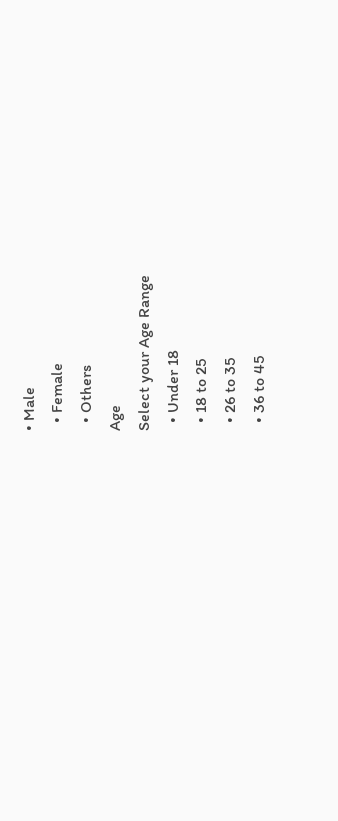• Male
  • Female
  • Others
Age
Select your Age Range
  • Under 18
  • 18 to 25
  • 26 to 35
  • 36 to 45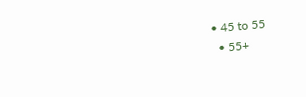• 45 to 55
  • 55+